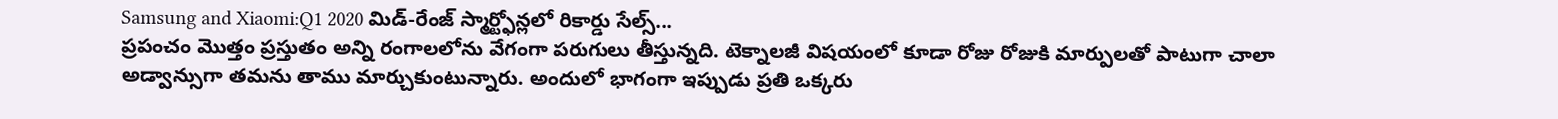Samsung and Xiaomi:Q1 2020 మిడ్-రేంజ్ స్మార్ట్ఫోన్లలో రికార్డు సేల్స్...
ప్రపంచం మొత్తం ప్రస్తుతం అన్ని రంగాలలోను వేగంగా పరుగులు తీస్తున్నది. టెక్నాలజీ విషయంలో కూడా రోజు రోజుకి మార్పులతో పాటుగా చాలా అడ్వాన్సుగా తమను తాము మార్చుకుంటున్నారు. అందులో భాగంగా ఇప్పుడు ప్రతి ఒక్కరు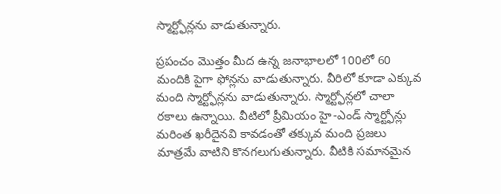స్మార్ట్ఫోన్లను వాడుతున్నారు.

ప్రపంచం మొత్తం మీద ఉన్న జనాభాలలో 100లో 60 మందికి పైగా ఫోన్లను వాడుతున్నారు. వీరిలో కూడా ఎక్కువ మంది స్మార్ట్ఫోన్లను వాడుతున్నారు. స్మార్ట్ఫోన్లలో చాలా రకాలు ఉన్నాయి. వీటిలో ప్రీమియం హై-ఎండ్ స్మార్ట్ఫోన్లు మరింత ఖరీదైనవి కావడంతో తక్కువ మంది ప్రజలు మాత్రమే వాటిని కొనగలుగుతున్నారు. వీటికి సమానమైన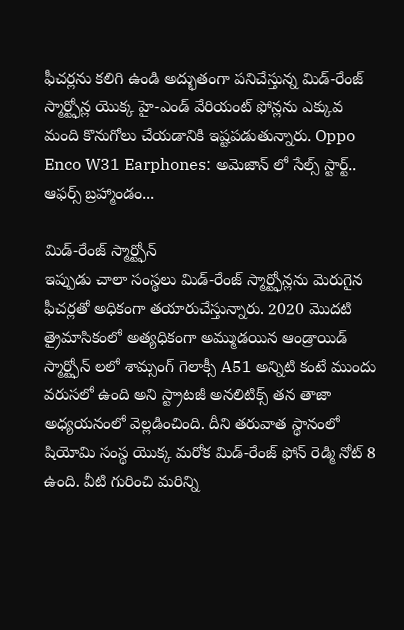ఫీచర్లను కలిగి ఉండి అద్భుతంగా పనిచేస్తున్న మిడ్-రేంజ్ స్మార్ట్ఫోన్ల యొక్క హై-ఎండ్ వేరియంట్ ఫోన్లను ఎక్కువ మంది కొనుగోలు చేయడానికి ఇష్టపడుతున్నారు. Oppo Enco W31 Earphones: అమెజాన్ లో సేల్స్ స్టార్ట్.. ఆఫర్స్ బ్రహ్మాండం...

మిడ్-రేంజ్ స్మార్ట్ఫోన్
ఇప్పుడు చాలా సంస్థలు మిడ్-రేంజ్ స్మార్ట్ఫోన్లను మెరుగైన ఫీచర్లతో అధికంగా తయారుచేస్తున్నారు. 2020 మొదటి త్రైమాసికంలో అత్యధికంగా అమ్ముడయిన ఆండ్రాయిడ్ స్మార్ట్ఫోన్ లలో శామ్సంగ్ గెలాక్సీ A51 అన్నిటి కంటే ముందు వరుసలో ఉంది అని స్ట్రాటజీ అనలిటిక్స్ తన తాజా అధ్యయనంలో వెల్లడించింది. దీని తరువాత స్థానంలో షియోమి సంస్థ యొక్క మరోక మిడ్-రేంజ్ ఫోన్ రెడ్మి నోట్ 8 ఉంది. వీటి గురించి మరిన్ని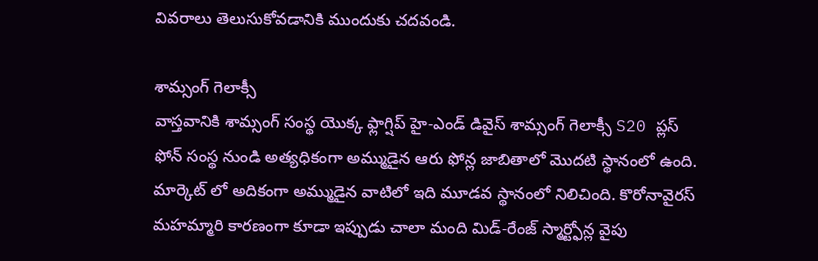వివరాలు తెలుసుకోవడానికి ముందుకు చదవండి.

శామ్సంగ్ గెలాక్సీ
వాస్తవానికి శామ్సంగ్ సంస్థ యొక్క ఫ్లాగ్షిప్ హై-ఎండ్ డివైస్ శామ్సంగ్ గెలాక్సీ S20 ప్లస్ ఫోన్ సంస్థ నుండి అత్యధికంగా అమ్ముడైన ఆరు ఫోన్ల జాబితాలో మొదటి స్థానంలో ఉంది. మార్కెట్ లో అదికంగా అమ్ముడైన వాటిలో ఇది మూడవ స్థానంలో నిలిచింది. కొరోనావైరస్ మహమ్మారి కారణంగా కూడా ఇప్పుడు చాలా మంది మిడ్-రేంజ్ స్మార్ట్ఫోన్ల వైపు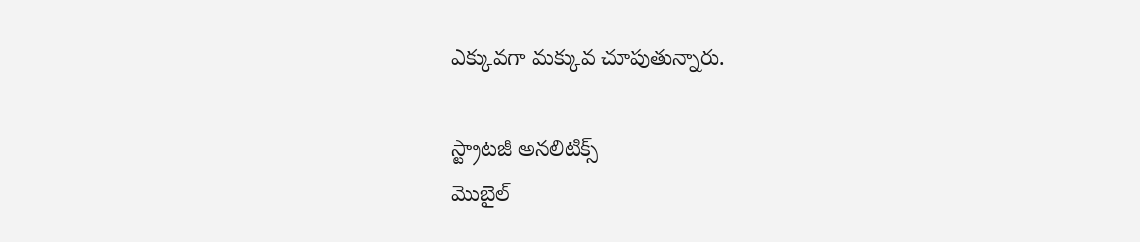ఎక్కువగా మక్కువ చూపుతున్నారు.

స్ట్రాటజీ అనలిటిక్స్
మొబైల్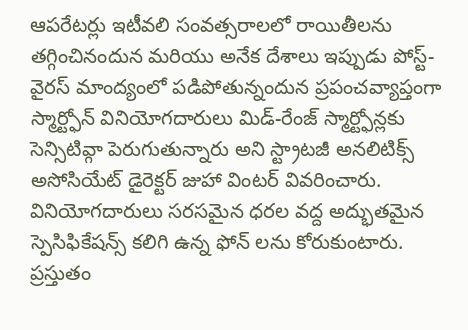ఆపరేటర్లు ఇటీవలి సంవత్సరాలలో రాయితీలను తగ్గించినందున మరియు అనేక దేశాలు ఇప్పుడు పోస్ట్-వైరస్ మాంద్యంలో పడిపోతున్నందున ప్రపంచవ్యాప్తంగా స్మార్ట్ఫోన్ వినియోగదారులు మిడ్-రేంజ్ స్మార్ట్ఫోన్లకు సెన్సిటివ్గా పెరుగుతున్నారు అని స్ట్రాటజీ అనలిటిక్స్ అసోసియేట్ డైరెక్టర్ జుహా వింటర్ వివరించారు. వినియోగదారులు సరసమైన ధరల వద్ద అద్భుతమైన స్పెసిఫికేషన్స్ కలిగి ఉన్న ఫోన్ లను కోరుకుంటారు. ప్రస్తుతం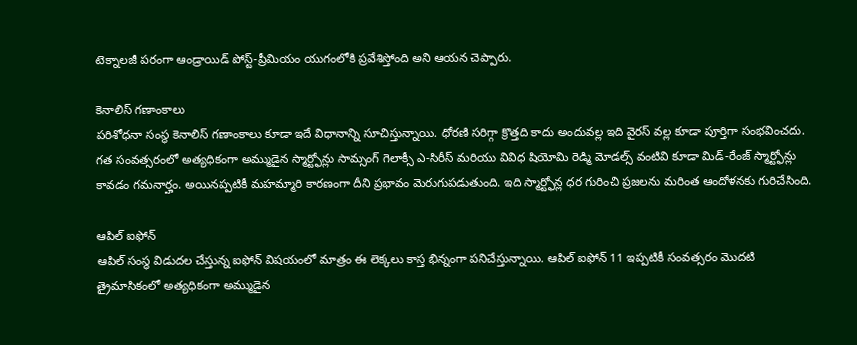టెక్నాలజీ పరంగా ఆండ్రాయిడ్ పోస్ట్-ప్రీమియం యుగంలోకి ప్రవేశిస్తోంది అని ఆయన చెప్పారు.

కెనాలిస్ గణాంకాలు
పరిశోధనా సంస్థ కెనాలిస్ గణాంకాలు కూడా ఇదే విధానాన్ని సూచిస్తున్నాయి. ధోరణి సరిగ్గా క్రొత్తది కాదు అందువల్ల ఇది వైరస్ వల్ల కూడా పూర్తిగా సంభవించదు. గత సంవత్సరంలో అత్యధికంగా అమ్ముడైన స్మార్ట్ఫోన్లు సామ్సంగ్ గెలాక్సీ ఎ-సిరీస్ మరియు వివిధ షియోమి రెడ్మి మోడల్స్ వంటివి కూడా మిడ్-రేంజ్ స్మార్ట్ఫోన్లు కావడం గమనార్హం. అయినప్పటికీ మహమ్మారి కారణంగా దీని ప్రభావం మెరుగుపడుతుంది. ఇది స్మార్ట్ఫోన్ల ధర గురించి ప్రజలను మరింత ఆందోళనకు గురిచేసింది.

ఆపిల్ ఐఫోన్
ఆపిల్ సంస్థ విడుదల చేస్తున్న ఐఫోన్ విషయంలో మాత్రం ఈ లెక్కలు కాస్త భిన్నంగా పనిచేస్తున్నాయి. ఆపిల్ ఐఫోన్ 11 ఇప్పటికీ సంవత్సరం మొదటి త్రైమాసికంలో అత్యధికంగా అమ్ముడైన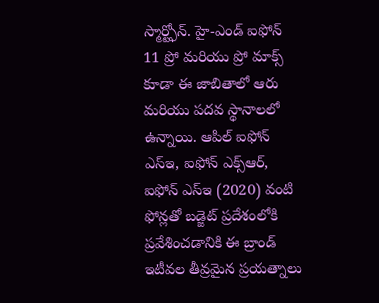స్మార్ట్ఫోన్. హై-ఎండ్ ఐఫోన్ 11 ప్రో మరియు ప్రో మాక్స్ కూడా ఈ జాబితాలో ఆరు మరియు పదవ స్థానాలలో ఉన్నాయి. ఆపిల్ ఐఫోన్ ఎస్ఇ, ఐఫోన్ ఎక్స్ఆర్, ఐఫోన్ ఎస్ఇ (2020) వంటి ఫోన్లతో బడ్జెట్ ప్రదేశంలోకి ప్రవేశించడానికి ఈ బ్రాండ్ ఇటీవల తీవ్రమైన ప్రయత్నాలు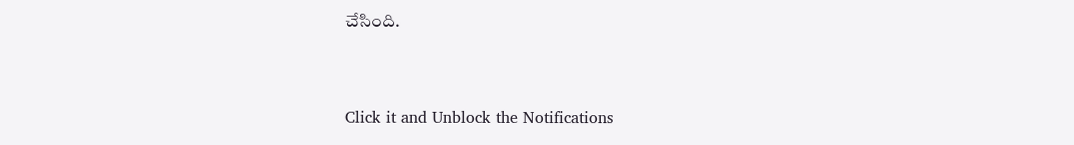చేసింది.


Click it and Unblock the Notifications